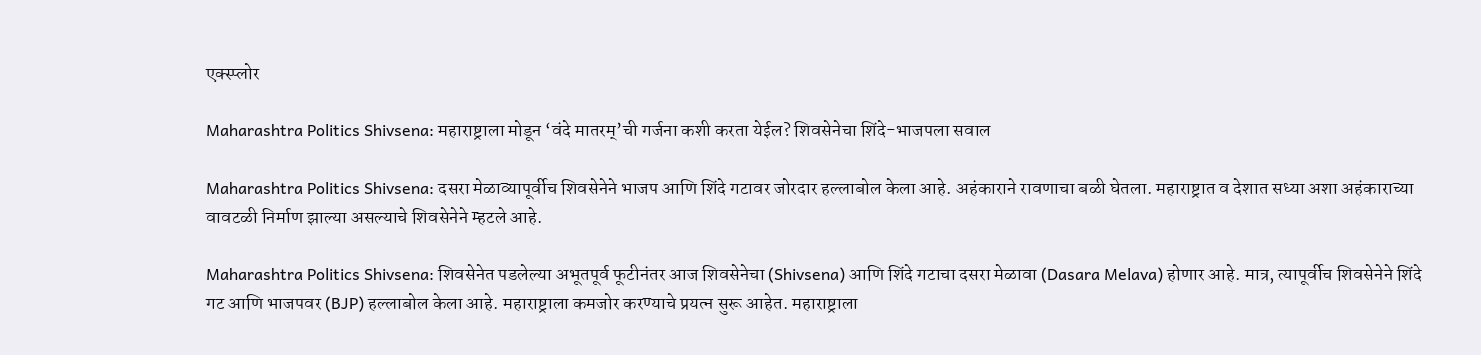एक्स्प्लोर

Maharashtra Politics Shivsena: महाराष्ट्राला मोडून ‘वंदे मातरम्’ची गर्जना कशी करता येईल? शिवसेनेचा शिंदे-भाजपला सवाल

Maharashtra Politics Shivsena: दसरा मेळाव्यापूर्वीच शिवसेनेने भाजप आणि शिंदे गटावर जोरदार हल्लाबोल केला आहे. अहंकाराने रावणाचा बळी घेतला. महाराष्ट्रात व देशात सध्या अशा अहंकाराच्या वावटळी निर्माण झाल्या असल्याचे शिवसेनेने म्हटले आहे.

Maharashtra Politics Shivsena: शिवसेनेत पडलेल्या अभूतपूर्व फूटीनंतर आज शिवसेनेचा (Shivsena) आणि शिंदे गटाचा दसरा मेळावा (Dasara Melava) होणार आहे. मात्र, त्यापूर्वीच शिवसेनेने शिंदे गट आणि भाजपवर (BJP) हल्लाबोल केला आहे. महाराष्ट्राला कमजोर करण्याचे प्रयत्न सुरू आहेत. महाराष्ट्राला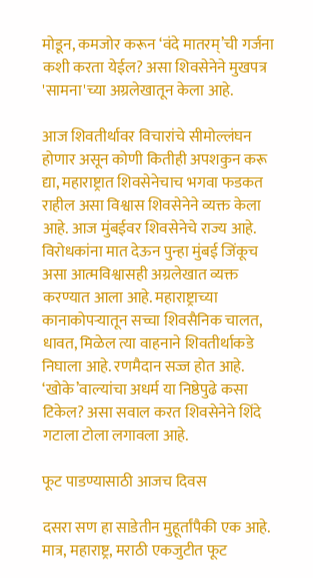मोडून, कमजोर करून ‘वंदे मातरम्’ची गर्जना कशी करता येईल? असा शिवसेनेने मुखपत्र 'सामना'च्या अग्रलेखातून केला आहे.

आज शिवतीर्थावर विचारांचे सीमोल्लंघन होणार असून कोणी कितीही अपशकुन करू द्या, महाराष्ट्रात शिवसेनेचाच भगवा फडकत राहील असा विश्वास शिवसेनेने व्यक्त केला आहे. आज मुंबईवर शिवसेनेचे राज्य आहे. विरोधकांना मात देऊन पुन्हा मुंबई जिंकूच असा आत्मविश्वासही अग्रलेखात व्यक्त करण्यात आला आहे. महाराष्ट्राच्या कानाकोपऱ्यातून सच्चा शिवसैनिक चालत, धावत, मिळेल त्या वाहनाने शिवतीर्थाकडे निघाला आहे. रणमैदान सज्ज होत आहे. ‘खोके’वाल्यांचा अधर्म या निष्ठेपुढे कसा टिकेल? असा सवाल करत शिवसेनेने शिंदे गटाला टोला लगावला आहे.

फूट पाडण्यासाठी आजच दिवस

दसरा सण हा साडेतीन मुहूर्तांपैकी एक आहे. मात्र, महाराष्ट्र, मराठी एकजुटीत फूट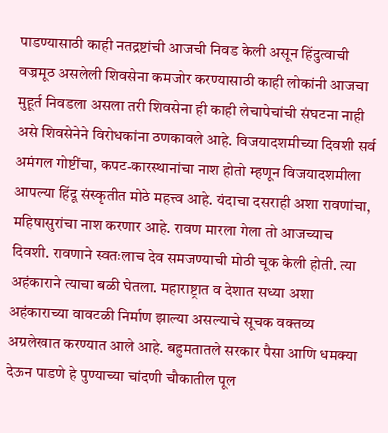पाडण्यासाठी काही नतद्रष्टांची आजची निवड केली असून हिंदुत्वाची वज्रमूठ असलेली शिवसेना कमजोर करण्यासाठी काही लोकांनी आजचा मुहूर्त निवडला असला तरी शिवसेना ही काही लेचापेचांची संघटना नाही असे शिवसेनेने विरोधकांना ठणकावले आहे. विजयादशमीच्या दिवशी सर्व अमंगल गोष्टींचा, कपट-कारस्थानांचा नाश होतो म्हणून विजयादशमीला आपल्या हिंदू संस्कृतीत मोठे महत्त्व आहे. यंदाचा दसराही अशा रावणांचा, महिषासुरांचा नाश करणार आहे. रावण मारला गेला तो आजच्याच दिवशी. रावणाने स्वतःलाच देव समजण्याची मोठी चूक केली होती. त्या अहंकाराने त्याचा बळी घेतला. महाराष्ट्रात व देशात सध्या अशा अहंकाराच्या वावटळी निर्माण झाल्या असल्याचे सूचक वक्तव्य अग्रलेखात करण्यात आले आहे. बहुमतातले सरकार पैसा आणि धमक्या देऊन पाडणे हे पुण्याच्या चांदणी चौकातील पूल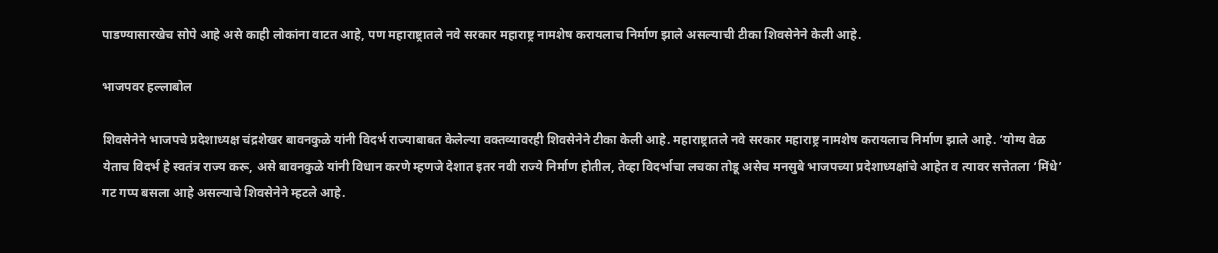पाडण्यासारखेच सोपे आहे असे काही लोकांना वाटत आहे, पण महाराष्ट्रातले नवे सरकार महाराष्ट्र नामशेष करायलाच निर्माण झाले असल्याची टीका शिवसेनेने केली आहे.

भाजपवर हल्लाबोल

शिवसेनेने भाजपचे प्रदेशाध्यक्ष चंद्रशेखर बावनकुळे यांनी विदर्भ राज्याबाबत केलेल्या वक्तव्यावरही शिवसेनेने टीका केली आहे. महाराष्ट्रातले नवे सरकार महाराष्ट्र नामशेष करायलाच निर्माण झाले आहे. ‘योग्य वेळ येताच विदर्भ हे स्वतंत्र राज्य करू, असे बावनकुळे यांनी विधान करणे म्हणजे देशात इतर नवी राज्ये निर्माण होतील, तेव्हा विदर्भाचा लचका तोडू असेच मनसुबे भाजपच्या प्रदेशाध्यक्षांचे आहेत व त्यावर सत्तेतला ‘मिंधे’ गट गप्प बसला आहे असल्याचे शिवसेनेने म्हटले आहे.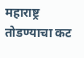महाराष्ट्र तोडण्याचा कट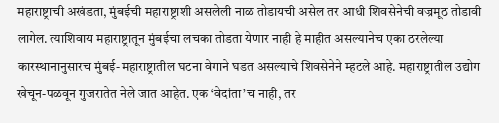महाराष्ट्राची अखंडता, मुंबईची महाराष्ट्राशी असलेली नाळ तोडायची असेल तर आधी शिवसेनेची वज्रमूठ तोडावी लागेल. त्याशिवाय महाराष्ट्रातून मुंबईचा लचका तोडता येणार नाही हे माहीत असल्यानेच एका ठरलेल्या कारस्थानानुसारच मुंबई-महाराष्ट्रातील घटना वेगाने घडत असल्याचे शिवसेनेने म्हटले आहे. महाराष्ट्रातील उद्योग खेचून-पळवून गुजरातेत नेले जात आहेत. एक ‘वेदांता’च नाही, तर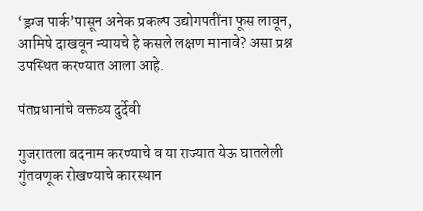‘ड्रग्ज पार्क’पासून अनेक प्रकल्प उद्योगपतींना फूस लावून, आमिषे दाखवून न्यायचे हे कसले लक्षण मानावे? असा प्रश्न उपस्थित करण्यात आला आहे.

पंतप्रधानांचे वक्तव्य दुर्देवी

गुजरातला बदनाम करण्याचे व या राज्यात येऊ घातलेली गुंतवणूक रोखण्याचे कारस्थान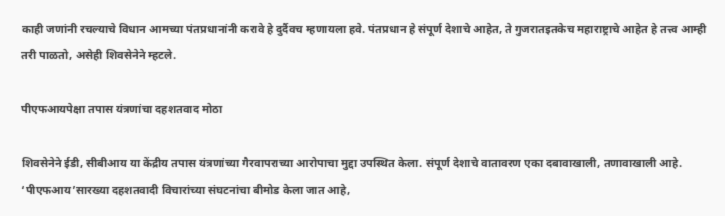काही जणांनी रचल्याचे विधान आमच्या पंतप्रधानांनी करावे हे दुर्दैवच म्हणायला हवे. पंतप्रधान हे संपूर्ण देशाचे आहेत, ते गुजरातइतकेच महाराष्ट्राचे आहेत हे तत्त्व आम्ही तरी पाळतो, असेही शिवसेनेने म्हटले.

पीएफआयपेक्षा तपास यंत्रणांचा दहशतवाद मोठा

शिवसेनेने ईडी, सीबीआय या केंद्रीय तपास यंत्रणांच्या गैरवापराच्या आरोपाचा मुद्दा उपस्थित केला. संपूर्ण देशाचे वातावरण एका दबावाखाली, तणावाखाली आहे. ‘पीएफआय’सारख्या दहशतवादी विचारांच्या संघटनांचा बीमोड केला जात आहे,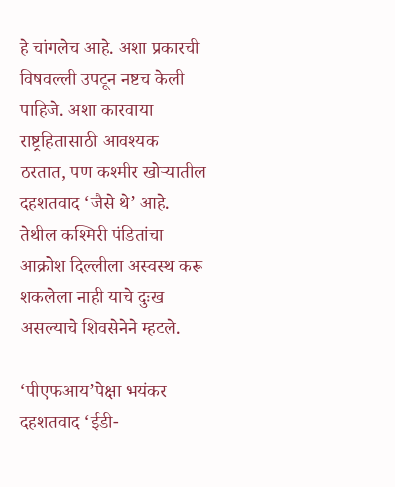हे चांगलेच आहे. अशा प्रकारची विषवल्ली उपटून नष्टच केली पाहिजे. अशा कारवाया राष्ट्रहितासाठी आवश्यक ठरतात, पण कश्मीर खोऱ्यातील दहशतवाद ‘जैसे थे’ आहे. तेथील कश्मिरी पंडितांचा आक्रोश दिल्लीला अस्वस्थ करू शकलेला नाही याचे दुःख असल्याचे शिवसेनेने म्हटले.

‘पीएफआय’पेक्षा भयंकर दहशतवाद ‘ईडी-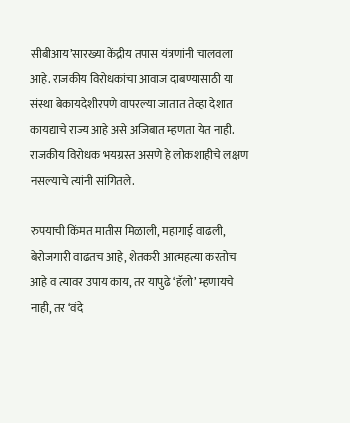सीबीआय’सारख्या केंद्रीय तपास यंत्रणांनी चालवला आहे. राजकीय विरोधकांचा आवाज दाबण्यासाठी या संस्था बेकायदेशीरपणे वापरल्या जातात तेव्हा देशात कायद्याचे राज्य आहे असे अजिबात म्हणता येत नाही. राजकीय विरोधक भयग्रस्त असणे हे लोकशाहीचे लक्षण नसल्याचे त्यांनी सांगितले.

रुपयाची किंमत मातीस मिळाली, महागाई वाढली, बेरोजगारी वाढतच आहे, शेतकरी आत्महत्या करतोच आहे व त्यावर उपाय काय, तर यापुढे ‘हॅलो’ म्हणायचे नाही, तर ‘वंदे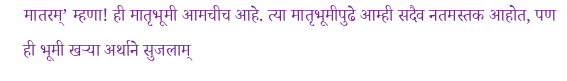मातरम्’ म्हणा! ही मातृभूमी आमचीच आहे. त्या मातृभूमीपुढे आम्ही सदैव नतमस्तक आहोत, पण ही भूमी खऱ्या अर्थाने सुजलाम्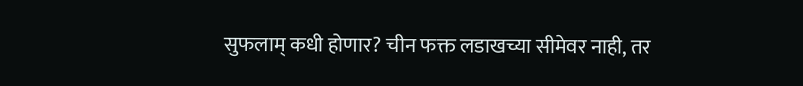सुफलाम् कधी होणार? चीन फक्त लडाखच्या सीमेवर नाही, तर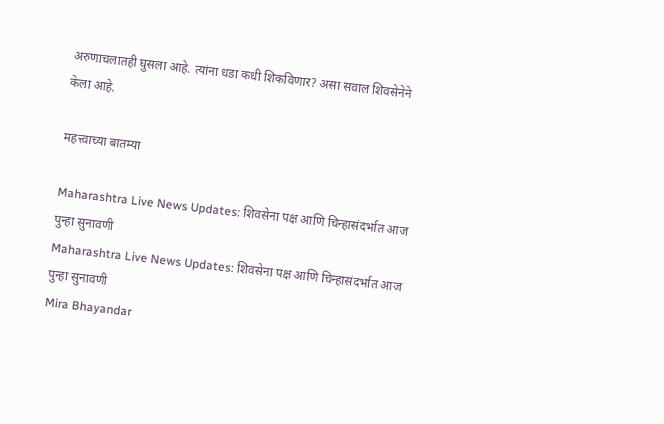अरुणाचलातही घुसला आहे. त्यांना धडा कधी शिकविणार? असा सवाल शिवसेनेने केला आहे.

महत्त्वाच्या बातम्या

Maharashtra Live News Updates: शिवसेना पक्ष आणि चिन्हासंदर्भात आज पुन्हा सुनावणी
Maharashtra Live News Updates: शिवसेना पक्ष आणि चिन्हासंदर्भात आज पुन्हा सुनावणी
Mira Bhayandar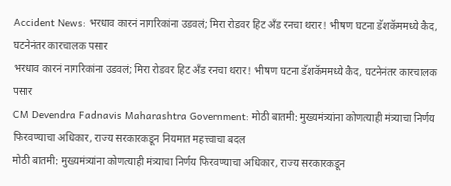Accident News: भरधाव कारनं नागरिकांना उडवलं; मिरा रोडवर हिट अँड रनचा थरार! भीषण घटना डॅशकॅममध्ये कैद, घटनेनंतर कारचालक पसार
भरधाव कारनं नागरिकांना उडवलं; मिरा रोडवर हिट अँड रनचा थरार! भीषण घटना डॅशकॅममध्ये कैद, घटनेनंतर कारचालक पसार
CM Devendra Fadnavis Maharashtra Government: मोठी बातमी: मुख्यमंत्र्यांना कोणत्याही मंत्र्याचा निर्णय फिरवण्याचा अधिकार, राज्य सरकारकडून नियमात महत्त्वाचा बदल
मोठी बातमी: मुख्यमंत्र्यांना कोणत्याही मंत्र्याचा निर्णय फिरवण्याचा अधिकार, राज्य सरकारकडून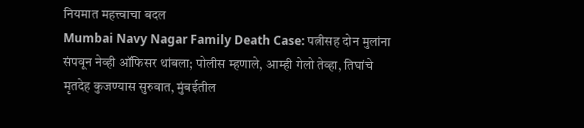नियमात महत्त्वाचा बदल
Mumbai Navy Nagar Family Death Case: पत्नीसह दोन मुलांना संपवून नेव्ही ऑफिसर थांबला; पोलीस म्हणाले, आम्ही गेलो तेव्हा, तिघांचे मृतदेह कुजण्यास सुरुवात, मुंबईतील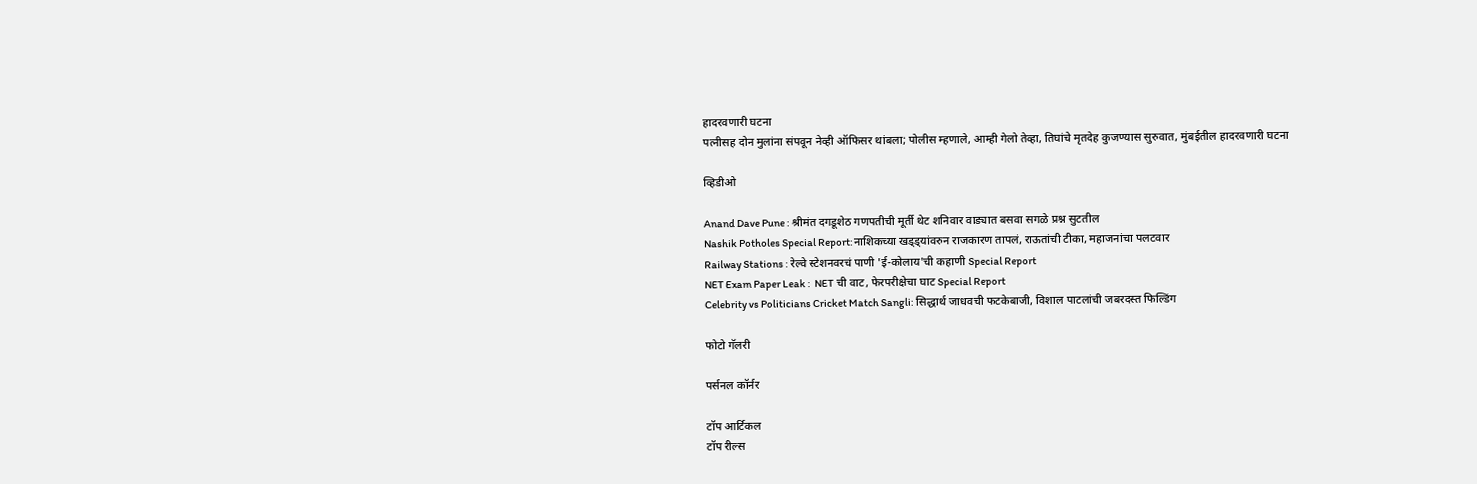हादरवणारी घटना
पत्नीसह दोन मुलांना संपवून नेव्ही ऑफिसर थांबला; पोलीस म्हणाले, आम्ही गेलो तेव्हा, तिघांचे मृतदेह कुजण्यास सुरुवात, मुंबईतील हादरवणारी घटना

व्हिडीओ

Anand Dave Pune : श्रीमंत दगडूशेठ गणपतीची मूर्ती थेट शनिवार वाड्यात बसवा सगळे प्रश्न सुटतील
Nashik Potholes Special Report:नाशिकच्या खड्ड्यांवरुन राजकारण तापलं, राऊतांची टीका, महाजनांचा पलटवार
Railway Stations : रेल्वे स्टेशनवरचं पाणी 'ई-कोलाय'ची कहाणी Special Report
NET Exam Paper Leak :  NET ची वाट, फेरपरीक्षेचा घाट Special Report
Celebrity vs Politicians Cricket Match Sangli: सिद्धार्थ जाधवची फटकेबाजी, विशाल पाटलांची जबरदस्त फिल्डिंग

फोटो गॅलरी

पर्सनल कॉर्नर

टॉप आर्टिकल
टॉप रील्स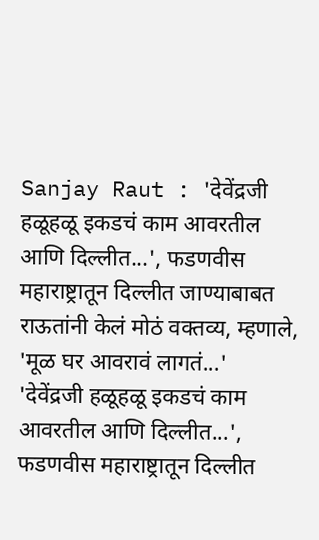Sanjay Raut : 'देवेंद्रजी हळूहळू इकडचं काम आवरतील आणि दिल्लीत...', फडणवीस महाराष्ट्रातून दिल्लीत जाण्याबाबत राऊतांनी केलं मोठं वक्तव्य, म्हणाले, 'मूळ घर आवरावं लागतं...'
'देवेंद्रजी हळूहळू इकडचं काम आवरतील आणि दिल्लीत...', फडणवीस महाराष्ट्रातून दिल्लीत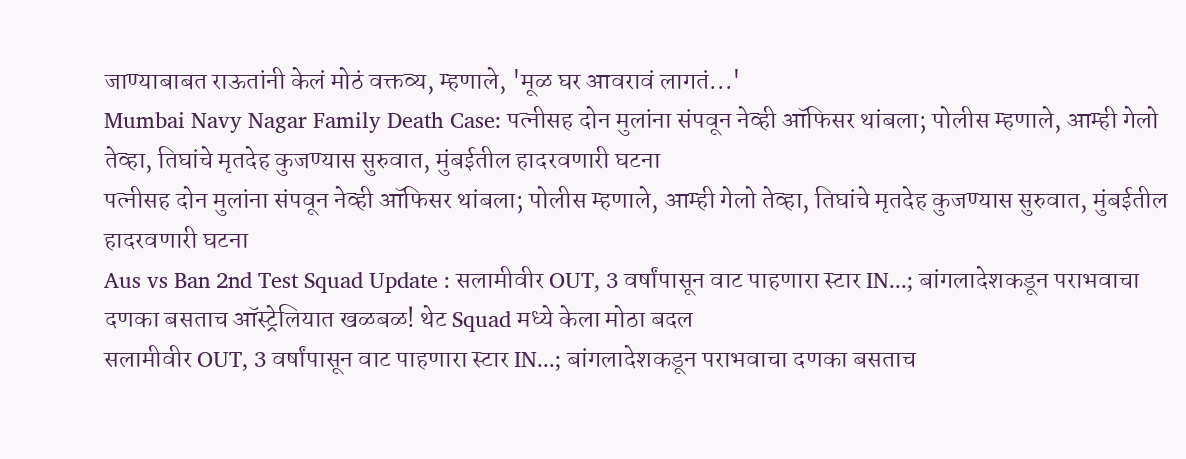जाण्याबाबत राऊतांनी केलं मोठं वक्तव्य, म्हणाले, 'मूळ घर आवरावं लागतं...'
Mumbai Navy Nagar Family Death Case: पत्नीसह दोन मुलांना संपवून नेव्ही ऑफिसर थांबला; पोलीस म्हणाले, आम्ही गेलो तेव्हा, तिघांचे मृतदेह कुजण्यास सुरुवात, मुंबईतील हादरवणारी घटना
पत्नीसह दोन मुलांना संपवून नेव्ही ऑफिसर थांबला; पोलीस म्हणाले, आम्ही गेलो तेव्हा, तिघांचे मृतदेह कुजण्यास सुरुवात, मुंबईतील हादरवणारी घटना
Aus vs Ban 2nd Test Squad Update : सलामीवीर OUT, 3 वर्षांपासून वाट पाहणारा स्टार IN...; बांगलादेशकडून पराभवाचा दणका बसताच ऑस्ट्रेलियात खळबळ! थेट Squad मध्ये केला मोठा बदल
सलामीवीर OUT, 3 वर्षांपासून वाट पाहणारा स्टार IN...; बांगलादेशकडून पराभवाचा दणका बसताच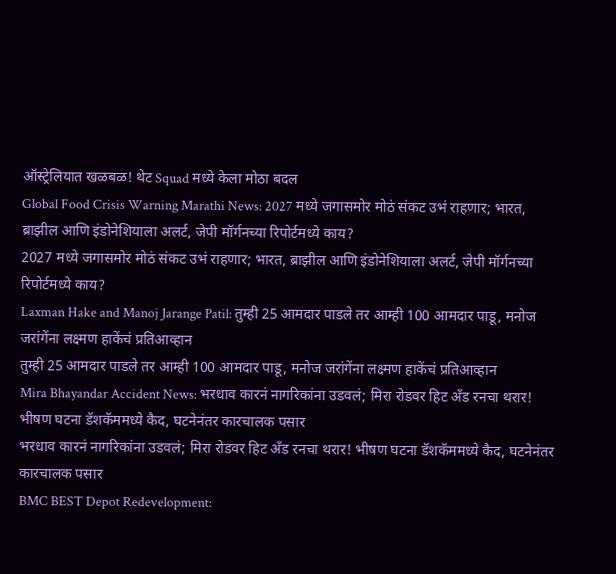ऑस्ट्रेलियात खळबळ! थेट Squad मध्ये केला मोठा बदल
Global Food Crisis Warning Marathi News: 2027 मध्ये जगासमोर मोठं संकट उभं राहणार; भारत, ब्राझील आणि इंडोनेशियाला अलर्ट, जेपी मॉर्गनच्या रिपोर्टमध्ये काय?
2027 मध्ये जगासमोर मोठं संकट उभं राहणार; भारत, ब्राझील आणि इंडोनेशियाला अलर्ट, जेपी मॉर्गनच्या रिपोर्टमध्ये काय?
Laxman Hake and Manoj Jarange Patil: तुम्ही 25 आमदार पाडले तर आम्ही 100 आमदार पाडू, मनोज जरांगेंना लक्ष्मण हाकेंचं प्रतिआव्हान
तुम्ही 25 आमदार पाडले तर आम्ही 100 आमदार पाडू, मनोज जरांगेंना लक्ष्मण हाकेंचं प्रतिआव्हान
Mira Bhayandar Accident News: भरधाव कारनं नागरिकांना उडवलं; मिरा रोडवर हिट अँड रनचा थरार! भीषण घटना डॅशकॅममध्ये कैद, घटनेनंतर कारचालक पसार
भरधाव कारनं नागरिकांना उडवलं; मिरा रोडवर हिट अँड रनचा थरार! भीषण घटना डॅशकॅममध्ये कैद, घटनेनंतर कारचालक पसार
BMC BEST Depot Redevelopment: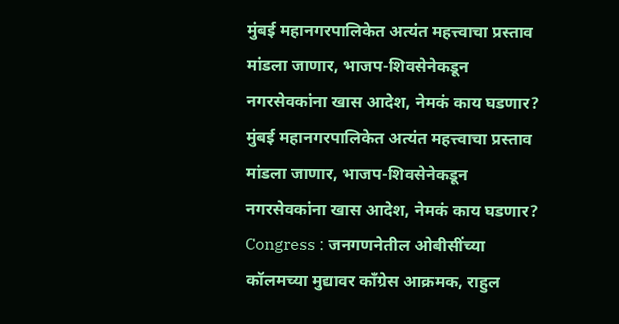मुंबई महानगरपालिकेत अत्यंत महत्त्वाचा प्रस्ताव मांडला जाणार, भाजप-शिवसेनेकडून नगरसेवकांना खास आदेश, नेमकं काय घडणार?
मुंबई महानगरपालिकेत अत्यंत महत्त्वाचा प्रस्ताव मांडला जाणार, भाजप-शिवसेनेकडून नगरसेवकांना खास आदेश, नेमकं काय घडणार?
Congress : जनगणनेतील ओबीसींच्या कॉलमच्या मुद्यावर काँग्रेस आक्रमक, राहुल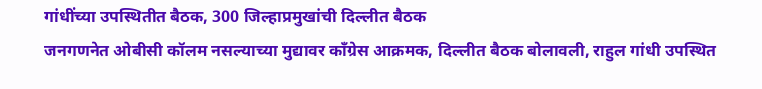गांधींच्या उपस्थितीत बैठक, 300 जिल्हाप्रमुखांची दिल्लीत बैठक
जनगणनेत ओबीसी कॉलम नसल्याच्या मुद्यावर काँग्रेस आक्रमक, दिल्लीत बैठक बोलावली, राहुल गांधी उपस्थित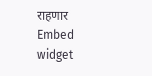राहणार
Embed widget